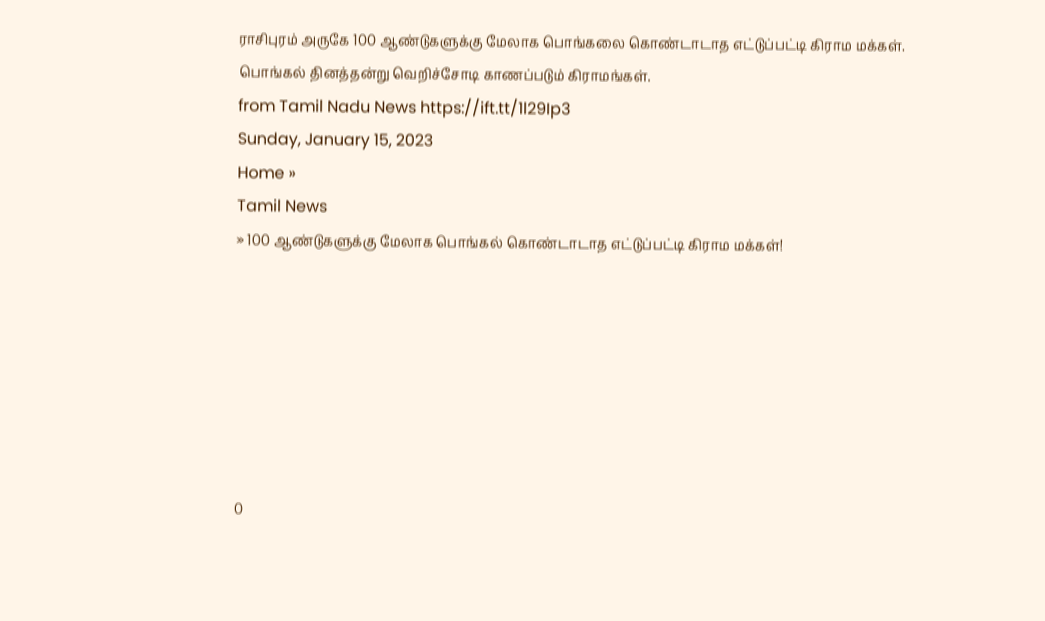ராசிபுரம் அருகே 100 ஆண்டுகளுக்கு மேலாக பொங்கலை கொண்டாடாத எட்டுப்பட்டி கிராம மக்கள். பொங்கல் தினத்தன்று வெறிச்சோடி காணப்படும் கிராமங்கள்.
from Tamil Nadu News https://ift.tt/1l29Ip3
Sunday, January 15, 2023
Home »
Tamil News
» 100 ஆண்டுகளுக்கு மேலாக பொங்கல் கொண்டாடாத எட்டுப்பட்டி கிராம மக்கள்!







0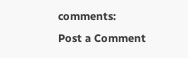comments:
Post a Comment